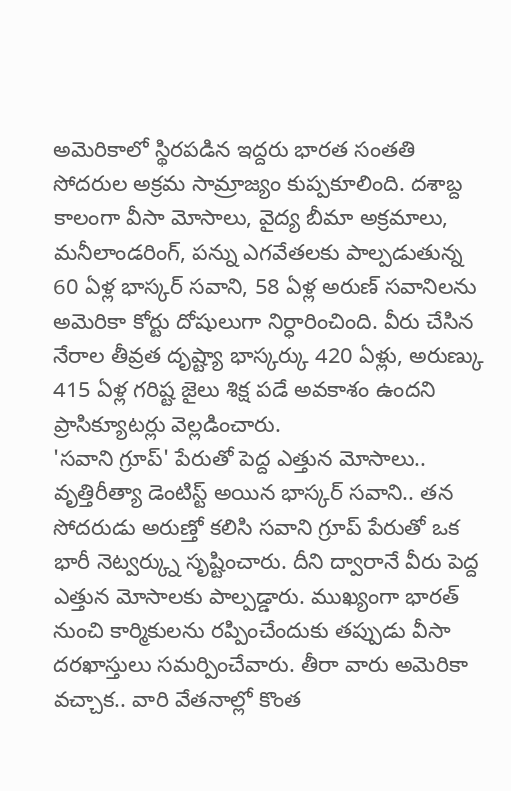అమెరికాలో స్థిరపడిన ఇద్దరు భారత సంతతి సోదరుల అక్రమ సామ్రాజ్యం కుప్పకూలింది. దశాబ్ద కాలంగా వీసా మోసాలు, వైద్య బీమా అక్రమాలు, మనీలాండరింగ్, పన్ను ఎగవేతలకు పాల్పడుతున్న 60 ఏళ్ల భాస్కర్ సవాని, 58 ఏళ్ల అరుణ్ సవానిలను అమెరికా కోర్టు దోషులుగా నిర్ధారించింది. వీరు చేసిన నేరాల తీవ్రత దృష్ట్యా భాస్కర్కు 420 ఏళ్లు, అరుణ్కు 415 ఏళ్ల గరిష్ట జైలు శిక్ష పడే అవకాశం ఉందని ప్రాసిక్యూటర్లు వెల్లడించారు.
'సవాని గ్రూప్' పేరుతో పెద్ద ఎత్తున మోసాలు..
వృత్తిరీత్యా డెంటిస్ట్ అయిన భాస్కర్ సవాని.. తన సోదరుడు అరుణ్తో కలిసి సవాని గ్రూప్ పేరుతో ఒక భారీ నెట్వర్క్ను సృష్టించారు. దీని ద్వారానే వీరు పెద్ద ఎత్తున మోసాలకు పాల్పడ్డారు. ముఖ్యంగా భారత్ నుంచి కార్మికులను రప్పించేందుకు తప్పుడు వీసా దరఖాస్తులు సమర్పించేవారు. తీరా వారు అమెరికా వచ్చాక.. వారి వేతనాల్లో కొంత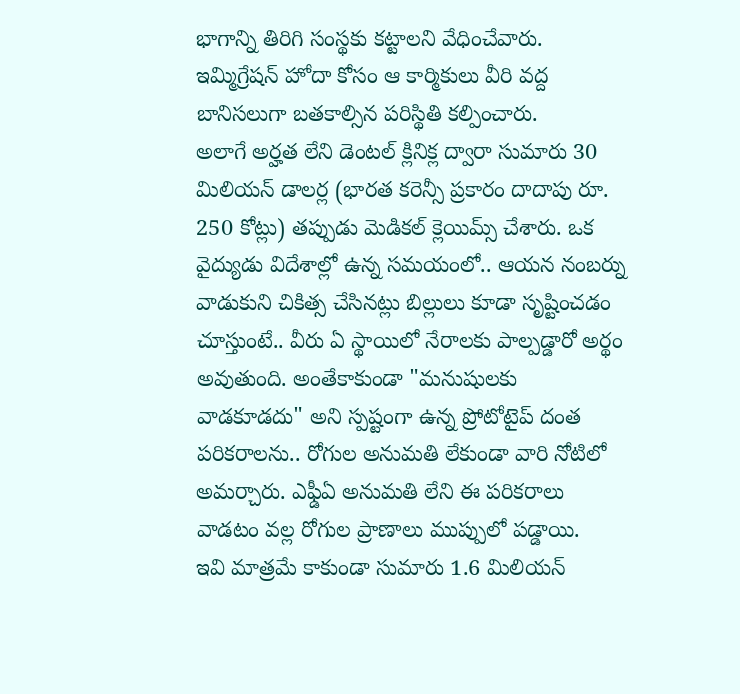భాగాన్ని తిరిగి సంస్థకు కట్టాలని వేధించేవారు. ఇమ్మిగ్రేషన్ హోదా కోసం ఆ కార్మికులు వీరి వద్ద బానిసలుగా బతకాల్సిన పరిస్థితి కల్పించారు.
అలాగే అర్హత లేని డెంటల్ క్లినిక్ల ద్వారా సుమారు 30 మిలియన్ డాలర్ల (భారత కరెన్సీ ప్రకారం దాదాపు రూ. 250 కోట్లు) తప్పుడు మెడికల్ క్లెయిమ్స్ చేశారు. ఒక వైద్యుడు విదేశాల్లో ఉన్న సమయంలో.. ఆయన నంబర్ను వాడుకుని చికిత్స చేసినట్లు బిల్లులు కూడా సృష్టించడం చూస్తుంటే.. వీరు ఏ స్థాయిలో నేరాలకు పాల్పడ్డారో అర్థం అవుతుంది. అంతేకాకుండా "మనుషులకు వాడకూడదు" అని స్పష్టంగా ఉన్న ప్రోటోటైప్ దంత పరికరాలను.. రోగుల అనుమతి లేకుండా వారి నోటిలో అమర్చారు. ఎఫ్డీఏ అనుమతి లేని ఈ పరికరాలు వాడటం వల్ల రోగుల ప్రాణాలు ముప్పులో పడ్డాయి.
ఇవి మాత్రమే కాకుండా సుమారు 1.6 మిలియన్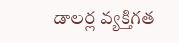డాలర్ల వ్యక్తిగత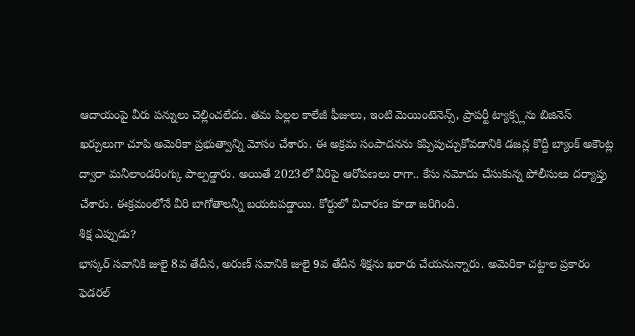ఆదాయంపై వీరు పన్నులు చెల్లించలేదు. తమ పిల్లల కాలేజీ ఫీజులు, ఇంటి మెయింటెనెన్స్, ప్రాపర్టీ ట్యాక్స్లను బిజినెస్ ఖర్చులుగా చూపి అమెరికా ప్రభుత్వాన్ని మోసం చేశారు. ఈ అక్రమ సంపాదనను కప్పిపుచ్చుకోవడానికి డజన్ల కొద్దీ బ్యాంక్ అకౌంట్ల ద్వారా మనీలాండరింగ్కు పాల్పడ్డారు. అయితే 2023లో వీరిపై ఆరోపణలు రాగా.. కేసు నమోదు చేసుకున్న పోలీసులు దర్యాప్తు చేశారు. ఈక్రమంలోనే వీరి బాగోతాలన్నీ బయటపడ్డాయి. కోర్టులో విచారణ కూడా జరిగింది.
శిక్ష ఎప్పుడు?
భాస్కర్ సవానికి జులై 8వ తేదీన, అరుణ్ సవానికి జులై 9వ తేదీన శిక్షను ఖరారు చేయనున్నారు. అమెరికా చట్టాల ప్రకారం ఫెడరల్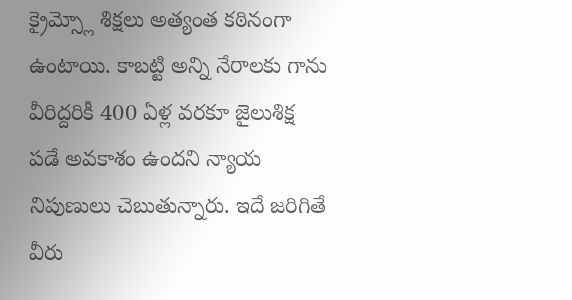క్రైమ్స్లో శిక్షలు అత్యంత కఠినంగా ఉంటాయి. కాబట్టి అన్ని నేరాలకు గాను వీరిద్దరికీ 400 ఏళ్ల వరకూ జైలుశిక్ష పడే అవకాశం ఉందని న్యాయ నిపుణులు చెబుతున్నారు. ఇదే జరిగితే వీరు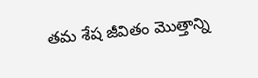తమ శేష జీవితం మొత్తాన్ని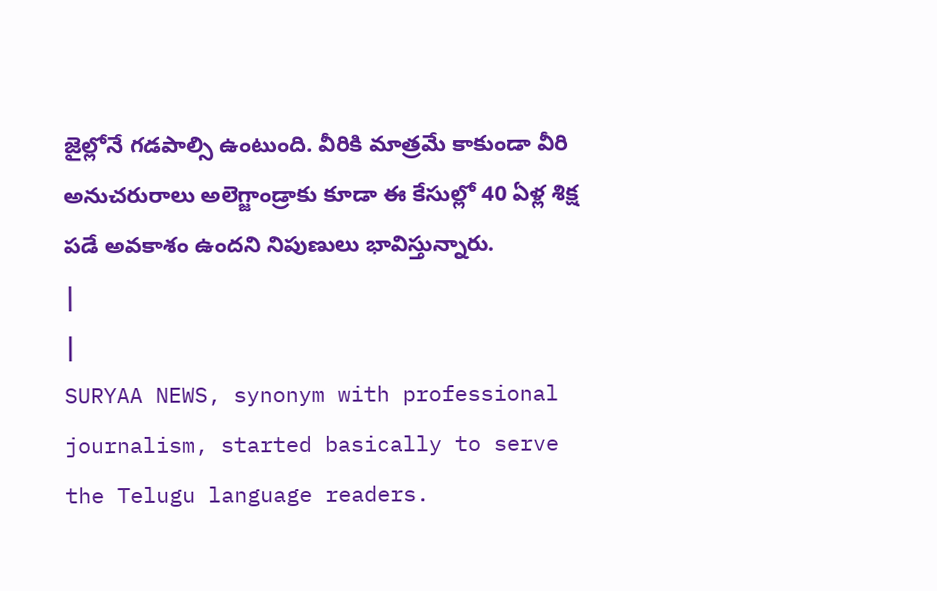జైల్లోనే గడపాల్సి ఉంటుంది. వీరికి మాత్రమే కాకుండా వీరి అనుచరురాలు అలెగ్జాండ్రాకు కూడా ఈ కేసుల్లో 40 ఏళ్ల శిక్ష పడే అవకాశం ఉందని నిపుణులు భావిస్తున్నారు.
|
|
SURYAA NEWS, synonym with professional journalism, started basically to serve the Telugu language readers.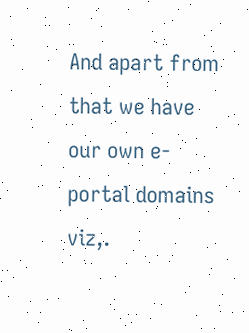And apart from that we have our own e-portal domains viz,.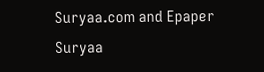Suryaa.com and Epaper Suryaa